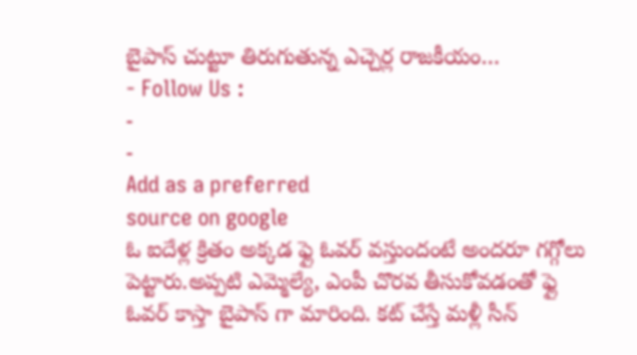బైపాస్ చుట్టూ తిరుగుతున్న ఎచ్చెర్ల రాజకీయం…
- Follow Us :
-
-
Add as a preferred
source on google
ఓ ఐదేళ్ల క్రితం అక్కడ ఫ్లై ఓవర్ వస్తుందంటే అందరూ గగ్గోలు పెట్టారు.అప్పటి ఎమ్మెల్యే, ఎంపీ చొరవ తీసుకోవడంతో ఫ్లై ఓవర్ కాస్తా బైపాస్ గా మారింది. కట్ చేస్తే మళ్లీ సీన్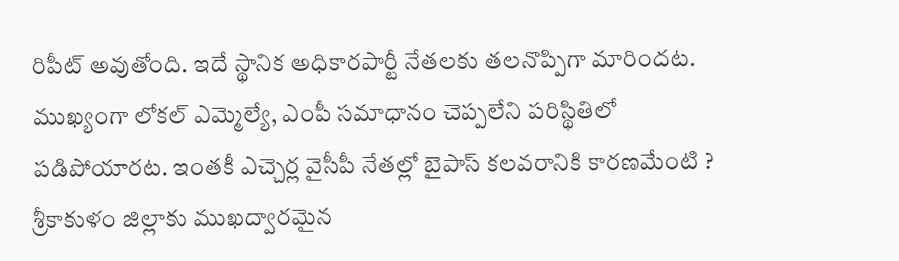రిపీట్ అవుతోంది. ఇదే స్థానిక అధికారపార్టీ నేతలకు తలనొప్పిగా మారిందట. ముఖ్యంగా లోకల్ ఎమ్మెల్యే, ఎంపీ సమాధానం చెప్పలేని పరిస్థితిలో పడిపోయారట. ఇంతకీ ఎచ్చెర్ల వైసీపీ నేతల్లో బైపాస్ కలవరానికి కారణమేంటి ?
శ్రీకాకుళం జిల్లాకు ముఖద్వారమైన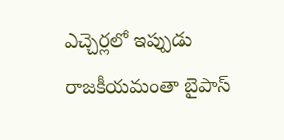ఎచ్చెర్లలో ఇప్పుడు రాజకీయమంతా బైపాస్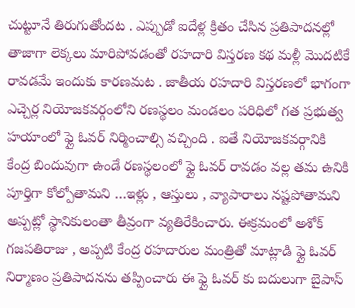చుట్టూనే తిరుగుతోందట . ఎప్పుడో ఐదేళ్ల క్రితం చేసిన ప్రతిపాదనల్లో తాజాగా లెక్కలు మారిపోవడంతో రహదారి విస్తరణ కథ మళ్లీ మొదటికే రావడమే ఇందుకు కారణమట . జాతీయ రహదారి విస్తరణలో భాగంగా ఎచ్చెర్ల నియోజకవర్గంలోని రణస్థలం మండలం పరిధిలో గత ప్రభుత్వ హయాంలో ఫ్లై ఓవర్ నిర్మించాల్సి వచ్చింది . ఐతే నియోజకవర్గానికి కేంద్ర బిందువుగా ఉండే రణస్థలంలో ఫ్లై ఓవర్ రావడం వల్ల తమ ఉనికి పూర్తిగా కోల్పోతామని …ఇళ్లు , ఆస్తులు , వ్యాపారాలు నష్టపోతామని అప్పట్లో స్థానికులంతా తీవ్రంగా వ్యతిరేకించారు. ఈక్రమంలో అశోక్ గజపతిరాజు , అప్పటి కేంద్ర రహదారుల మంత్రితో మాట్లాడి ఫ్లై ఓవర్ నిర్మాణం ప్రతిపాదనను తప్పించారు ఈ ఫ్లై ఓవర్ కు బదులుగా బైపాస్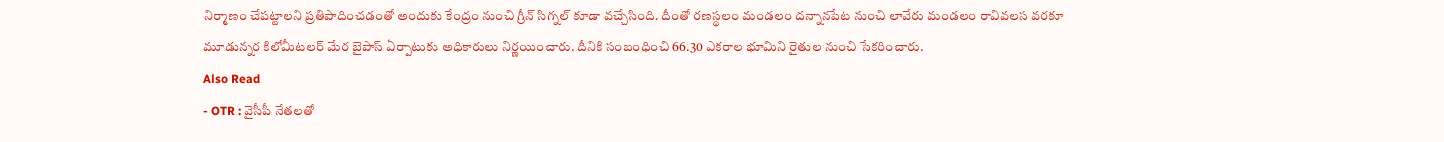నిర్మాణం చేపట్టాలని ప్రతిపాదించడంతో అందుకు కేంద్రం నుంచి గ్రీన్ సిగ్నల్ కూడా వచ్చేసింది. దీంతో రణస్థలం మండలం దన్నానపేట నుంచి లావేరు మండలం రావివలస వరకూ మూడున్నర కిలోమీటలర్ మేర బైపాస్ ఏర్పాటుకు అధికారులు నిర్ణయించారు. దీనికి సంబంధించి 66.30 ఎకరాల భూమిని రైతుల నుంచి సేకరించారు.
Also Read
- OTR : వైసీపీ నేతలతో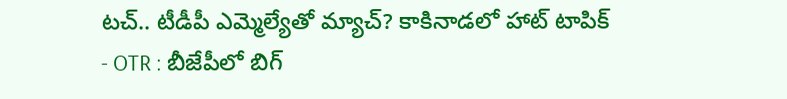టచ్.. టీడీపీ ఎమ్మెల్యేతో మ్యాచ్? కాకినాడలో హాట్ టాపిక్
- OTR : బీజేపీలో బిగ్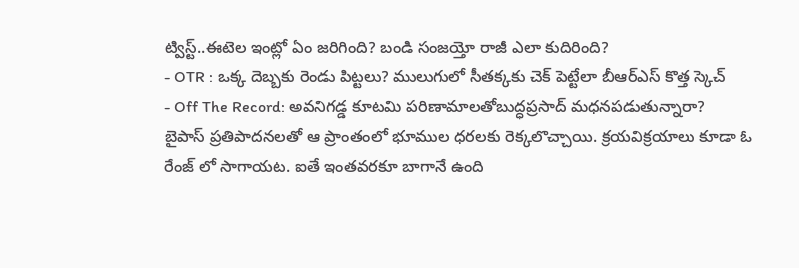ట్విస్ట్..ఈటెల ఇంట్లో ఏం జరిగింది? బండి సంజయ్తో రాజీ ఎలా కుదిరింది?
- OTR : ఒక్క దెబ్బకు రెండు పిట్టలు? ములుగులో సీతక్కకు చెక్ పెట్టేలా బీఆర్ఎస్ కొత్త స్కెచ్
- Off The Record: అవనిగడ్డ కూటమి పరిణామాలతోబుద్ధప్రసాద్ మధనపడుతున్నారా?
బైపాస్ ప్రతిపాదనలతో ఆ ప్రాంతంలో భూముల ధరలకు రెక్కలొచ్చాయి. క్రయవిక్రయాలు కూడా ఓ రేంజ్ లో సాగాయట. ఐతే ఇంతవరకూ బాగానే ఉంది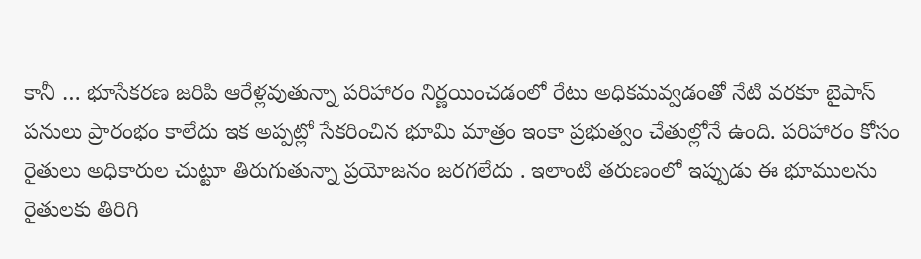కానీ … భూసేకరణ జరిపి ఆరేళ్లవుతున్నా పరిహారం నిర్ణయించడంలో రేటు అధికమవ్వడంతో నేటి వరకూ బైపాస్ పనులు ప్రారంభం కాలేదు ఇక అప్పట్లో సేకరించిన భూమి మాత్రం ఇంకా ప్రభుత్వం చేతుల్లోనే ఉంది. పరిహారం కోసం రైతులు అధికారుల చుట్టూ తిరుగుతున్నా ప్రయోజనం జరగలేదు . ఇలాంటి తరుణంలో ఇప్పుడు ఈ భూములను రైతులకు తిరిగి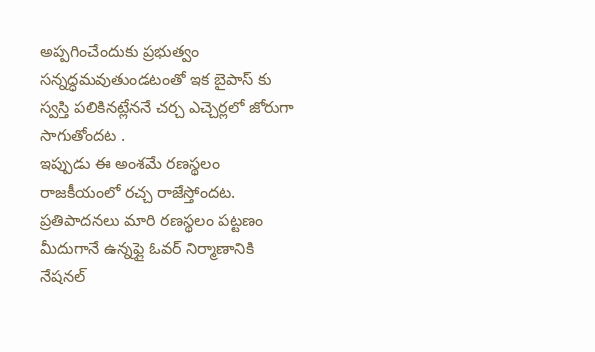అప్పగించేందుకు ప్రభుత్వం సన్నద్ధమవుతుండటంతో ఇక బైపాస్ కు స్వస్తి పలికినట్లేననే చర్చ ఎచ్చెర్లలో జోరుగా సాగుతోందట .
ఇప్పుడు ఈ అంశమే రణస్థలం రాజకీయంలో రచ్చ రాజేస్తోందట. ప్రతిపాదనలు మారి రణస్థలం పట్టణం మీదుగానే ఉన్నఫ్లై ఓవర్ నిర్మాణానికి నేషనల్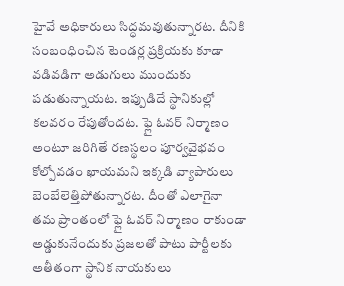హైవే అధికారులు సిద్ధమవుతున్నారట. దీనికి సంబంధించిన టెండర్ల ప్రక్రియకు కూడా వడివడిగా అడుగులు ముందుకు పడుతున్నాయట. ఇప్పుడిదే స్థానికుల్లో కలవరం రేపుతోందట. ఫ్లై ఓవర్ నిర్మాణం అంటూ జరిగితే రణస్థలం పూర్వవైభవం కోల్పోవడం ఖాయమని ఇక్కడి వ్యాపారులు బెంబేలెత్తిపోతున్నారట. దీంతో ఎలాగైనా తమ ప్రాంతంలో ఫ్లై ఓవర్ నిర్మాణం రాకుండా అడ్డుకునేందుకు ప్రజలతో పాటు పార్టీలకు అతీతంగా స్థానిక నాయకులు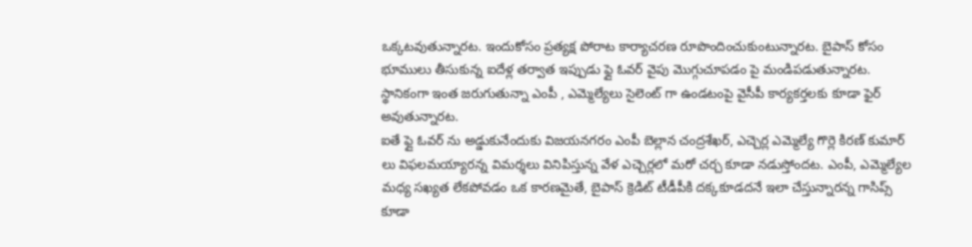ఒక్కటవుతున్నారట. ఇందుకోసం ప్రత్యక్ష పోరాట కార్యాచరణ రూపొందించుకుంటున్నారట. బైపాస్ కోసం భూములు తీసుకున్న ఐదేళ్ల తర్వాత ఇప్పుడు ఫ్లై ఓవర్ వైపు మొగ్గుచూపడం పై మండిపడుతున్నారట. స్థానికంగా ఇంత జరుగుతున్నా ఎంపీ , ఎమ్మెల్యేలు సైలెంట్ గా ఉండటంపై వైసీపీ కార్యకర్తలకు కూడా ఫైర్ అవుతున్నారట.
ఐతే ఫ్లై ఓవర్ ను అడ్డుకునేందుకు విజయనగరం ఎంపీ బెల్లాన చంద్రశేఖర్, ఎచ్చెర్ల ఎమ్మెల్యే గొర్లె కిరణ్ కుమార్ లు విఫలమయ్యారన్న విమర్శలు వినిపిస్తున్న వేళ ఎచ్చెర్లలో మరో చర్చ కూడా నడుస్తోందట. ఎంపీ, ఎమ్మెల్యేల మధ్య సఖ్యత లేకపోవడం ఒక కారణమైతే, బైపాస్ క్రెడిట్ టీడీపీకి దక్కకూడదనే ఇలా చేస్తున్నారన్న గాసిప్స్ కూడా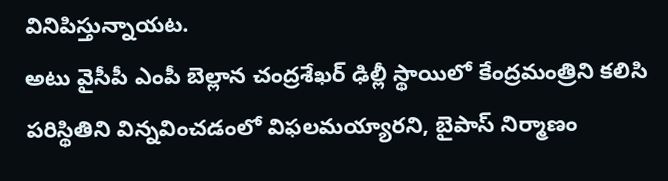వినిపిస్తున్నాయట.
అటు వైసీపీ ఎంపీ బెల్లాన చంద్రశేఖర్ ఢిల్లీ స్థాయిలో కేంద్రమంత్రిని కలిసి పరిస్థితిని విన్నవించడంలో విఫలమయ్యారని, బైపాస్ నిర్మాణం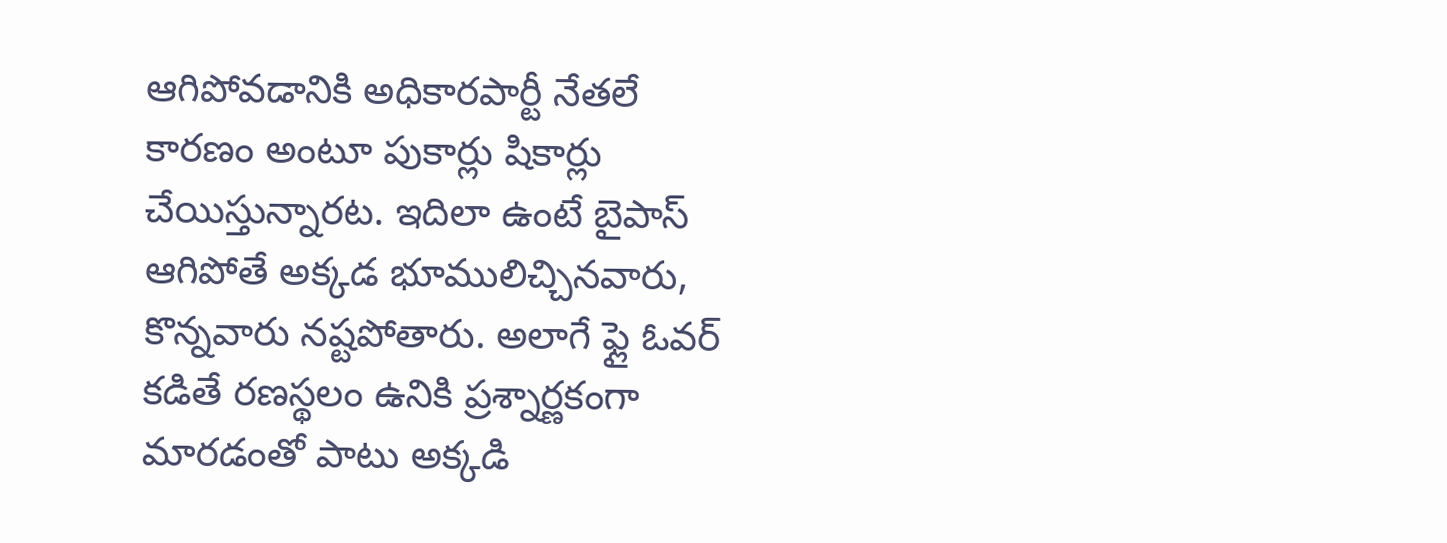ఆగిపోవడానికి అధికారపార్టీ నేతలే కారణం అంటూ పుకార్లు షికార్లు చేయిస్తున్నారట. ఇదిలా ఉంటే బైపాస్ ఆగిపోతే అక్కడ భూములిచ్చినవారు, కొన్నవారు నష్టపోతారు. అలాగే ఫ్లై ఓవర్ కడితే రణస్థలం ఉనికి ప్రశ్నార్ణకంగా మారడంతో పాటు అక్కడి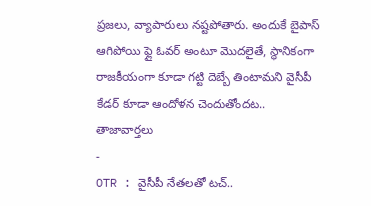ప్రజలు, వ్యాపారులు నష్టపోతారు. అందుకే బైపాస్ ఆగిపోయి ఫ్లై ఓవర్ అంటూ మొదలైతే, స్థానికంగా రాజకీయంగా కూడా గట్టి దెబ్బే తింటామని వైసీపీ కేడర్ కూడా ఆందోళన చెందుతోందట..
తాజావార్తలు
-
OTR : వైసీపీ నేతలతో టచ్..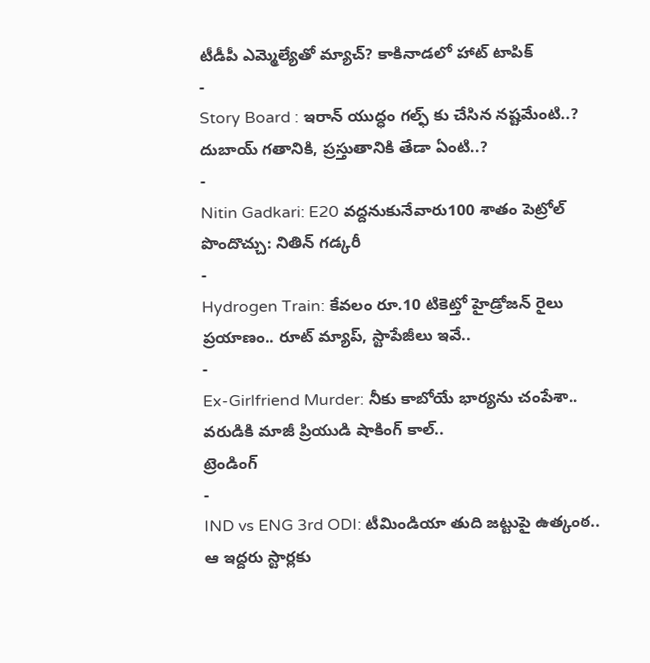టీడీపీ ఎమ్మెల్యేతో మ్యాచ్? కాకినాడలో హాట్ టాపిక్
-
Story Board : ఇరాన్ యుద్ధం గల్ఫ్ కు చేసిన నష్టమేంటి..? దుబాయ్ గతానికి, ప్రస్తుతానికి తేడా ఏంటి..?
-
Nitin Gadkari: E20 వద్దనుకునేవారు100 శాతం పెట్రోల్ పొందొచ్చు: నితిన్ గడ్కరీ
-
Hydrogen Train: కేవలం రూ.10 టికెట్తో హైడ్రోజన్ రైలు ప్రయాణం.. రూట్ మ్యాప్, స్టాపేజీలు ఇవే..
-
Ex-Girlfriend Murder: నీకు కాబోయే భార్యను చంపేశా.. వరుడికి మాజీ ప్రియుడి షాకింగ్ కాల్..
ట్రెండింగ్
-
IND vs ENG 3rd ODI: టీమిండియా తుది జట్టుపై ఉత్కంఠ.. ఆ ఇద్దరు స్టార్లకు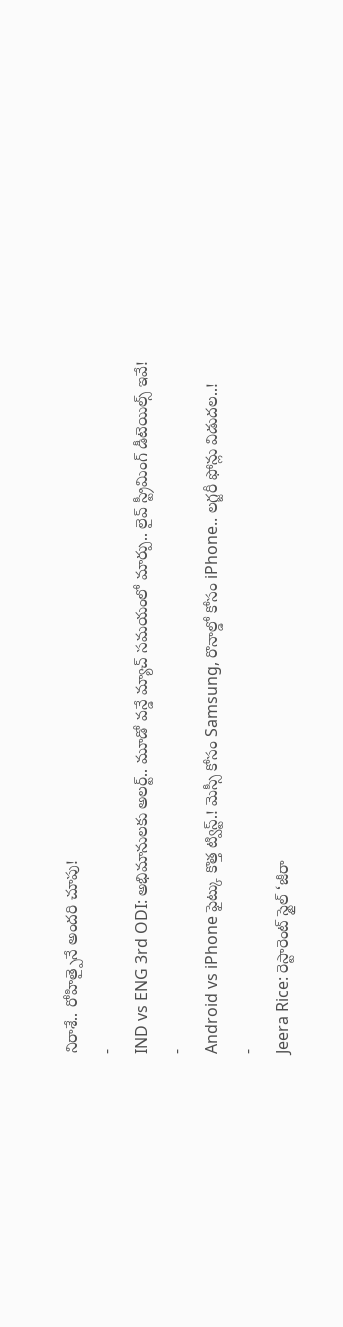నిరాశే.. రోహిత్పైనే అందరి చూపు!
-
IND vs ENG 3rd ODI: అభిమానులకు అలర్ట్.. మూడో వన్డే మ్యాచ్ సమయంలో మార్పు.. లైవ్ స్ట్రీమింగ్ డీటెయిల్స్ ఇవే!
-
Android vs iPhone ఫైట్కు కొత్త ట్విస్ట్.! మెస్సీ కోసం Samsung, రొనాల్డో కోసం iPhone.. లగ్జరీ ఫోన్లు విడుదల..!
-
Jeera Rice: రెస్టారెంట్ స్టైల్ ‘జీరా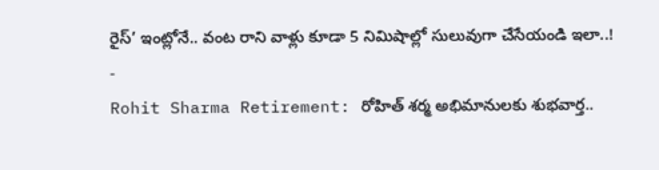రైస్’ ఇంట్లోనే.. వంట రాని వాళ్లు కూడా 5 నిమిషాల్లో సులువుగా చేసేయండి ఇలా..!
-
Rohit Sharma Retirement: రోహిత్ శర్మ అభిమానులకు శుభవార్త..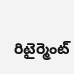రిటైర్మెంట్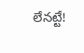లేనట్టే!